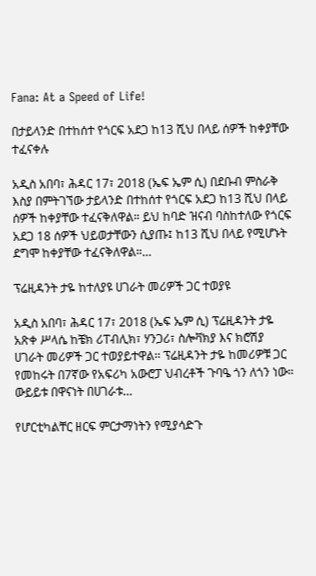Fana: At a Speed of Life!

በታይላንድ በተከሰተ የጎርፍ አደጋ ከ13 ሺህ በላይ ሰዎች ከቀያቸው ተፈናቀሉ

አዲስ አበባ፣ ሕዳር 17፣ 2018 (ኤፍ ኤም ሲ) በደቡብ ምስራቅ እስያ በምትገኘው ታይላንድ በተከሰተ የጎርፍ አደጋ ከ13 ሺህ በላይ ሰዎች ከቀያቸው ተፈናቅለዋል። ይህ ከባድ ዝናብ ባስከተለው የጎርፍ አደጋ 18 ሰዎች ህይወታቸውን ሲያጡ፤ ከ13 ሺህ በላይ የሚሆኑት ደግሞ ከቀያቸው ተፈናቅለዋል።…

ፕሬዚዳንት ታዬ ከተለያዩ ሀገራት መሪዎች ጋር ተወያዩ

አዲስ አበባ፣ ሕዳር 17፣ 2018 (ኤፍ ኤም ሲ) ፕሬዚዳንት ታዬ አጽቀ ሥላሴ ከቼክ ሪፐብሊክ፣ ሃንጋሪ፣ ስሎቫክያ እና ክሮሽያ ሀገራት መሪዎች ጋር ተወያይተዋል፡፡ ፕሬዚዳንት ታዬ ከመሪዎቹ ጋር የመከሩት በ7ኛው የአፍሪካ አውሮፓ ህብረቶች ጉባዔ ጎን ለጎን ነው። ውይይቱ በዋናነት በሀገራቱ…

የሆርቲካልቸር ዘርፍ ምርታማነትን የሚያሳድጉ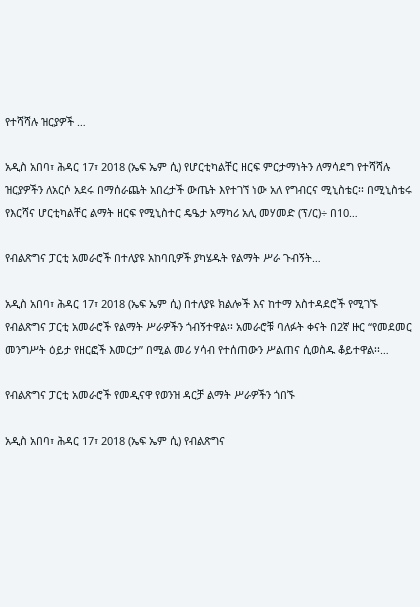የተሻሻሉ ዝርያዎች …

አዲስ አበባ፣ ሕዳር 17፣ 2018 (ኤፍ ኤም ሲ) የሆርቲካልቸር ዘርፍ ምርታማነትን ለማሳደግ የተሻሻሉ ዝርያዎችን ለአርሶ አደሩ በማሰራጨት አበረታች ውጤት እየተገኘ ነው አለ የግብርና ሚኒስቴር፡፡ በሚኒስቴሩ የእርሻና ሆርቲካልቸር ልማት ዘርፍ የሚኒስተር ዴዔታ አማካሪ አሊ መሃመድ (ፕ/ር)÷ በ10…

የብልጽግና ፓርቲ አመራሮች በተለያዩ አከባቢዎች ያካሄዱት የልማት ሥራ ጉብኝት…

አዲስ አበባ፣ ሕዳር 17፣ 2018 (ኤፍ ኤም ሲ) በተለያዩ ክልሎች እና ከተማ አስተዳደሮች የሚገኙ የብልጽግና ፓርቲ አመራሮች የልማት ሥራዎችን ጎብኝተዋል፡፡ አመራሮቹ ባለፉት ቀናት በ2ኛ ዙር “የመደመር መንግሥት ዕይታ የዘርፎች እመርታ” በሚል መሪ ሃሳብ የተሰጠውን ሥልጠና ሲወስዱ ቆይተዋል፡፡…

የብልጽግና ፓርቲ አመራሮች የመዲናዋ የወንዝ ዳርቻ ልማት ሥራዎችን ጎበኙ

አዲስ አበባ፣ ሕዳር 17፣ 2018 (ኤፍ ኤም ሲ) የብልጽግና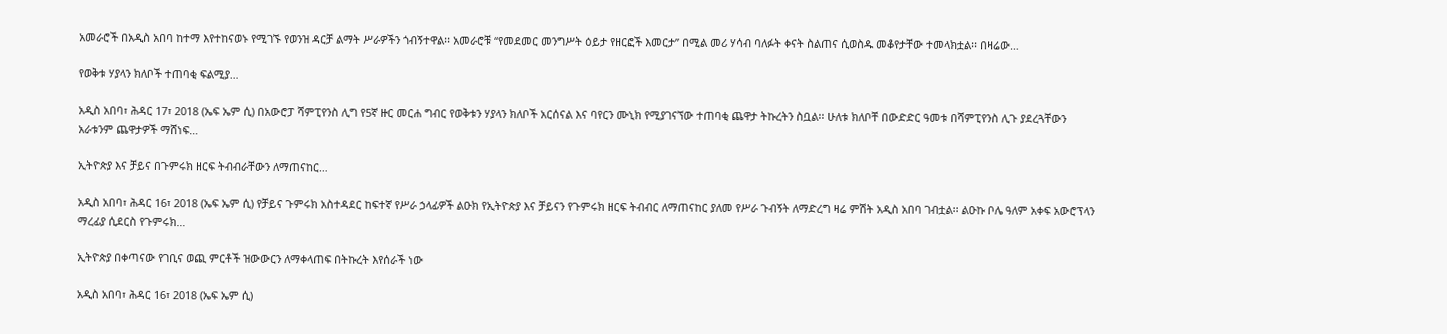አመራሮች በአዲስ አበባ ከተማ እየተከናወኑ የሚገኙ የወንዝ ዳርቻ ልማት ሥራዎችን ጎብኝተዋል፡፡ አመራሮቹ “የመደመር መንግሥት ዕይታ የዘርፎች እመርታ” በሚል መሪ ሃሳብ ባለፉት ቀናት ስልጠና ሲወስዱ መቆየታቸው ተመላክቷል፡፡ በዛሬው…

የወቅቱ ሃያላን ክለቦች ተጠባቂ ፍልሚያ…

አዲስ አበባ፣ ሕዳር 17፣ 2018 (ኤፍ ኤም ሲ) በአውሮፓ ሻምፒየንስ ሊግ የ5ኛ ዙር መርሐ ግብር የወቅቱን ሃያላን ክለቦች አርሰናል እና ባየርን ሙኒክ የሚያገናኘው ተጠባቂ ጨዋታ ትኩረትን ስቧል፡፡ ሁለቱ ክለቦቸ በውድድር ዓመቱ በሻምፒየንስ ሊጉ ያደረጓቸውን አራቱንም ጨዋታዎች ማሸነፍ…

ኢትዮጵያ እና ቻይና በጉምሩክ ዘርፍ ትብብራቸውን ለማጠናከር…

አዲስ አበባ፣ ሕዳር 16፣ 2018 (ኤፍ ኤም ሲ) የቻይና ጉምሩክ አስተዳደር ከፍተኛ የሥራ ኃላፊዎች ልዑክ የኢትዮጵያ እና ቻይናን የጉምሩክ ዘርፍ ትብብር ለማጠናከር ያለመ የሥራ ጉብኝት ለማድረግ ዛሬ ምሽት አዲስ አበባ ገብቷል፡፡ ልዑኩ ቦሌ ዓለም አቀፍ አውሮፕላን ማረፊያ ሲደርስ የጉምሩክ…

ኢትዮጵያ በቀጣናው የገቢና ወጪ ምርቶች ዝውውርን ለማቀላጠፍ በትኩረት እየሰራች ነው

አዲስ አበባ፣ ሕዳር 16፣ 2018 (ኤፍ ኤም ሲ)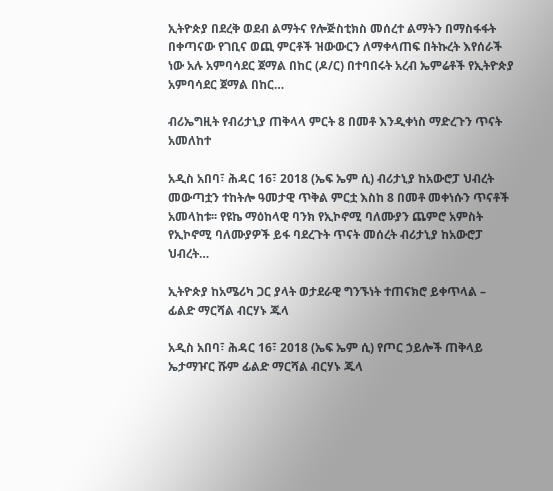ኢትዮጵያ በደረቅ ወደብ ልማትና የሎጅስቲክስ መሰረተ ልማትን በማስፋፋት በቀጣናው የገቢና ወጪ ምርቶች ዝውውርን ለማቀላጠፍ በትኩረት እየሰራች ነው አሉ አምባሳደር ጀማል በከር (ዶ/ር) በተባበሩት አረብ ኤምሬቶች የኢትዮጵያ አምባሳደር ጀማል በከር…

ብሪኤግዚት የብሪታኒያ ጠቅላላ ምርት 8 በመቶ እንዲቀነስ ማድረጉን ጥናት አመለከተ

አዲስ አበባ፣ ሕዳር 16፣ 2018 (ኤፍ ኤም ሲ) ብሪታኒያ ከአውሮፓ ህብረት መውጣቷን ተከትሎ ዓመታዊ ጥቅል ምርቷ እስከ 8 በመቶ መቀነሱን ጥናቶች አመላከቱ፡፡ የዩኬ ማዕከላዊ ባንክ የኢኮኖሚ ባለሙያን ጨምሮ አምስት የኢኮኖሚ ባለሙያዎች ይፋ ባደረጉት ጥናት መሰረት ብሪታኒያ ከአውሮፓ ህብረት…

ኢትዮጵያ ከአሜሪካ ጋር ያላት ወታደራዊ ግንኙነት ተጠናክሮ ይቀጥላል – ፊልድ ማርሻል ብርሃኑ ጁላ

አዲስ አበባ፣ ሕዳር 16፣ 2018 (ኤፍ ኤም ሲ) የጦር ኃይሎች ጠቅላይ ኤታማዦር ሹም ፊልድ ማርሻል ብርሃኑ ጁላ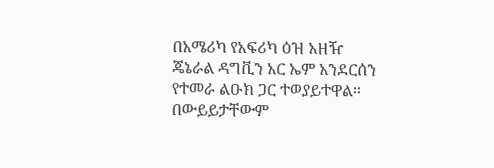በአሜሪካ የአፍሪካ ዕዝ አዘዥ ጄኔራል ዳግቪን አር ኤም አንደርሰን የተመራ ልዑክ ጋር ተወያይተዋል። በውይይታቸውም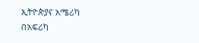ኢትዮጵያና አሜሪካ በአፍሪካ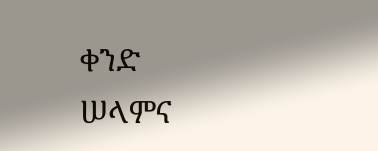ቀንድ ሠላምና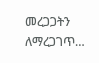መረጋጋትን ለማረጋገጥ…